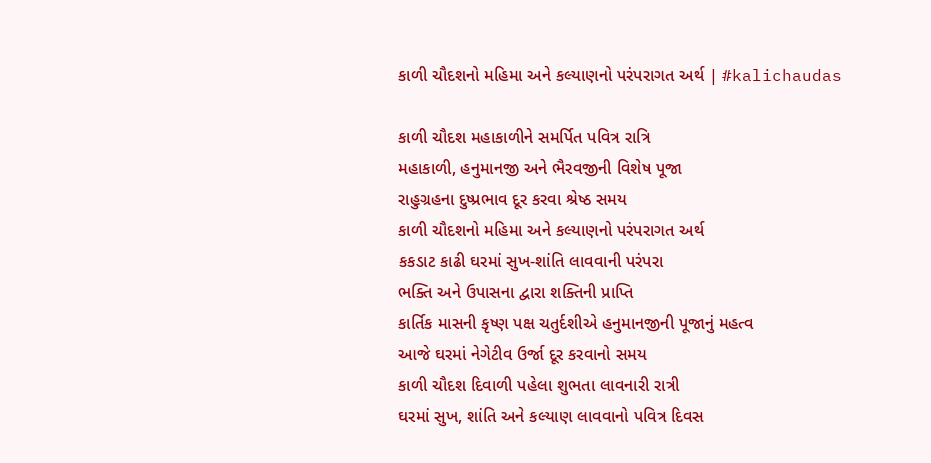કાળી ચૌદશનો મહિમા અને કલ્યાણનો પરંપરાગત અર્થ | #kalichaudas

કાળી ચૌદશ મહાકાળીને સમર્પિત પવિત્ર રાત્રિ
મહાકાળી, હનુમાનજી અને ભૈરવજીની વિશેષ પૂજા
રાહુગ્રહના દુષ્પ્રભાવ દૂર કરવા શ્રેષ્ઠ સમય
કાળી ચૌદશનો મહિમા અને કલ્યાણનો પરંપરાગત અર્થ
કકડાટ કાઢી ઘરમાં સુખ-શાંતિ લાવવાની પરંપરા
ભક્તિ અને ઉપાસના દ્વારા શક્તિની પ્રાપ્તિ
કાર્તિક માસની કૃષ્ણ પક્ષ ચતુર્દશીએ હનુમાનજીની પૂજાનું મહત્વ
આજે ઘરમાં નેગેટીવ ઉર્જા દૂર કરવાનો સમય
કાળી ચૌદશ દિવાળી પહેલા શુભતા લાવનારી રાત્રી
ઘરમાં સુખ, શાંતિ અને કલ્યાણ લાવવાનો પવિત્ર દિવસ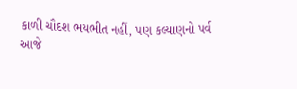કાળી ચૌદશ ભયભીત નહીં, પણ કલ્યાણનો પર્વ
આજે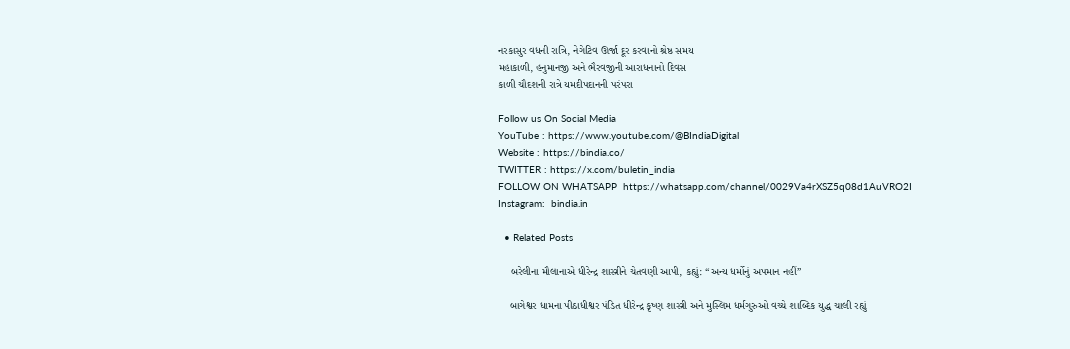નરકાસુર વધની રાત્રિ, નેગેટિવ ઊર્જા દૂર કરવાનો શ્રેષ્ઠ સમય
મહાકાળી, હનુમાનજી અને ભૈરવજીની આરાધનાનો દિવસ
કાળી ચૌદશની રાત્રે યમદીપદાનની પરંપરા

Follow us On Social Media
YouTube : https://www.youtube.com/@BIndiaDigital
Website : https://bindia.co/
TWITTER : https://x.com/buletin_india
FOLLOW ON WHATSAPP  https://whatsapp.com/channel/0029Va4rXSZ5q08d1AuVRO2I
Instagram:  bindia.in

  • Related Posts

    બરેલીના મૌલાનાએ ધીરેન્દ્ર શાસ્ત્રીને ચેતવણી આપી, કહ્યું: “અન્ય ધર્મોનું અપમાન નહીં”

    બાગેશ્વર ધામના પીઠાધીશ્વર પંડિત ધીરેન્દ્ર કૃષ્ણ શાસ્ત્રી અને મુસ્લિમ ધર્મગુરુઓ વચ્ચે શાબ્દિક યુદ્ધ ચાલી રહ્યું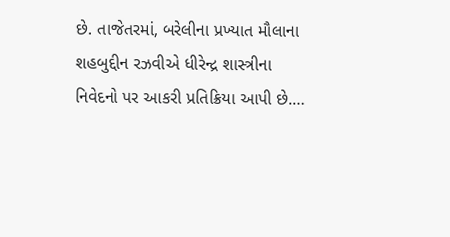છે. તાજેતરમાં, બરેલીના પ્રખ્યાત મૌલાના શહબુદ્દીન રઝવીએ ધીરેન્દ્ર શાસ્ત્રીના નિવેદનો પર આકરી પ્રતિક્રિયા આપી છે.…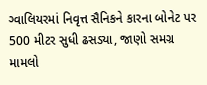ગ્વાલિયરમાં નિવૃત્ત સૈનિકને કારના બોનેટ પર 500 મીટર સુધી ઢસડ્યા, જાણો સમગ્ર મામલો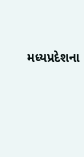મધ્યપ્રદેશના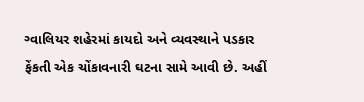ગ્વાલિયર શહેરમાં કાયદો અને વ્યવસ્થાને પડકાર ફેંકતી એક ચોંકાવનારી ઘટના સામે આવી છે. અહીં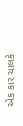એક કાર ચાલકે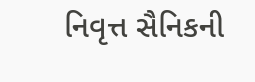નિવૃત્ત સૈનિકની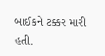બાઈકને ટક્કર મારી હતી.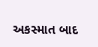અકસ્માત બાદ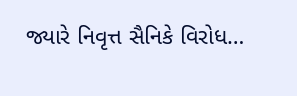જ્યારે નિવૃત્ત સૈનિકે વિરોધ…